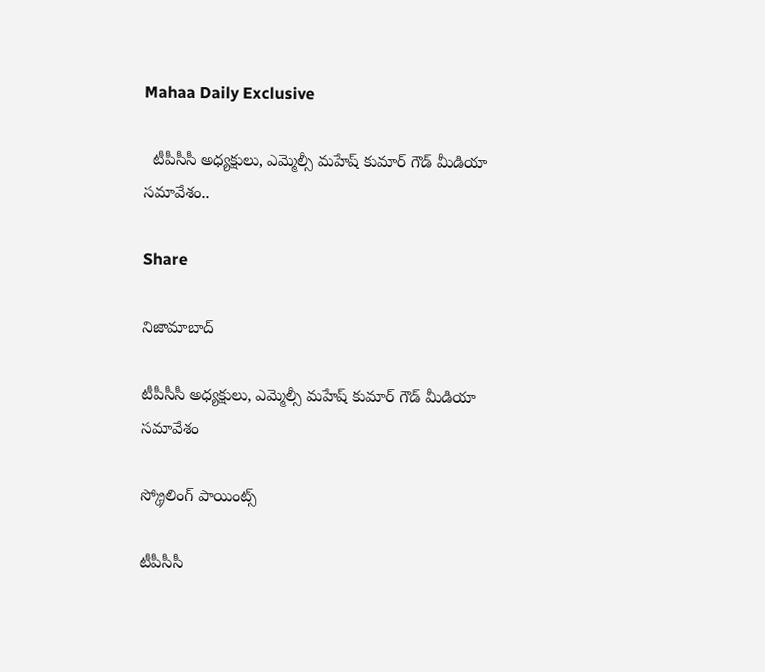Mahaa Daily Exclusive

  టీపీసీసీ అధ్యక్షులు, ఎమ్మెల్సీ మహేష్ కుమార్ గౌడ్ మీడియా సమావేశం..

Share

నిజామాబాద్

టీపీసీసీ అధ్యక్షులు, ఎమ్మెల్సీ మహేష్ కుమార్ గౌడ్ మీడియా సమావేశం

స్క్రోలింగ్ పాయింట్స్

టీపీసీసీ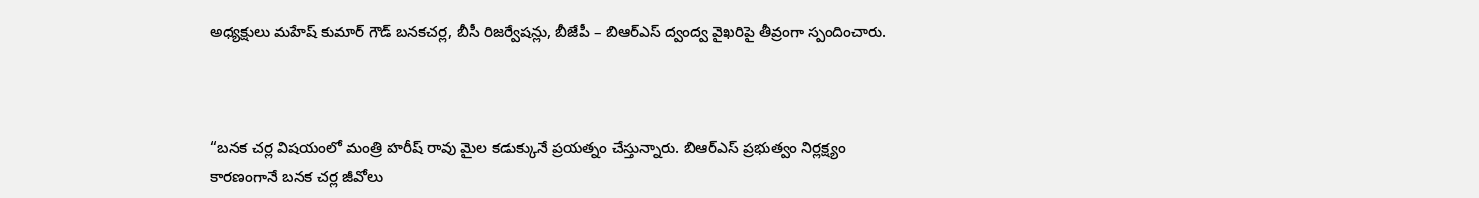అధ్యక్షులు మహేష్ కుమార్ గౌడ్ బనకచర్ల, బీసీ రిజర్వేషన్లు, బీజేపీ – బిఆర్ఎస్ ద్వంద్వ వైఖరిపై తీవ్రంగా స్పందించారు.



“బనక చర్ల విషయంలో మంత్రి హరీష్ రావు మైల కడుక్కునే ప్రయత్నం చేస్తున్నారు. బిఆర్ఎస్ ప్రభుత్వం నిర్లక్ష్యం కారణంగానే బనక చర్ల జీవోలు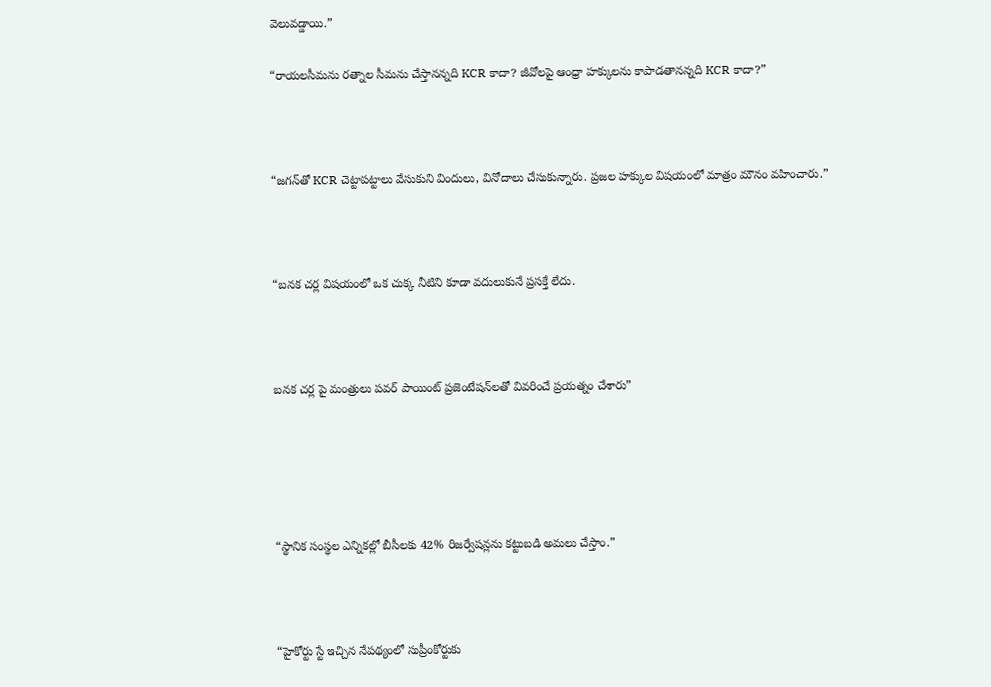వెలువడ్డాయి.”

“రాయలసీమను రత్నాల సీమను చేస్తానన్నది KCR కాదా? జీవోలపై ఆంధ్రా హక్కులను కాపాడతానన్నది KCR కాదా?”



“జగన్‌తో KCR చెట్టాపట్టాలు వేసుకుని విందులు, వినోదాలు చేసుకున్నారు. ప్రజల హక్కుల విషయంలో మాత్రం మౌనం వహించారు.”



“బనక చర్ల విషయంలో ఒక చుక్క నీటిని కూడా వదులుకునే ప్రసక్తే లేదు.



బనక చర్ల పై మంత్రులు పవర్ పాయింట్ ప్రజెంటేషన్‌లతో వివరించే ప్రయత్నం చేశారు”





“స్థానిక సంస్థల ఎన్నికల్లో బీసీలకు 42% రిజర్వేషన్లను కట్టుబడి అమలు చేస్తాం.”



“హైకోర్టు స్టే ఇచ్చిన నేపథ్యంలో సుప్రీంకోర్టుకు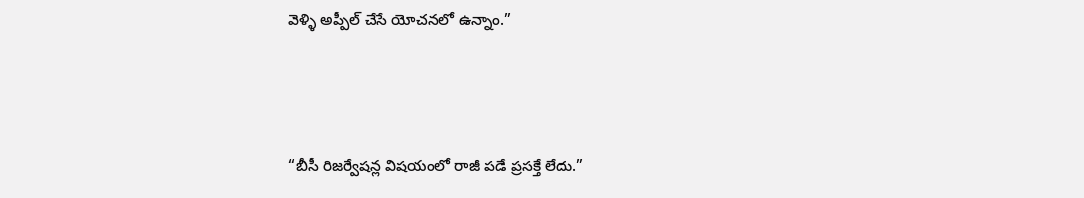వెళ్ళి అప్పీల్ చేసే యోచనలో ఉన్నాం.”



“బీసీ రిజర్వేషన్ల విషయంలో రాజీ పడే ప్రసక్తే లేదు.”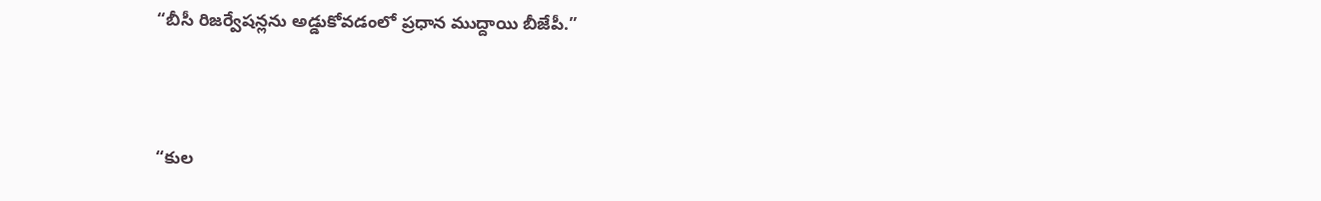“బీసీ రిజర్వేషన్లను అడ్డుకోవడంలో ప్రధాన ముద్దాయి బీజేపీ.”



“కుల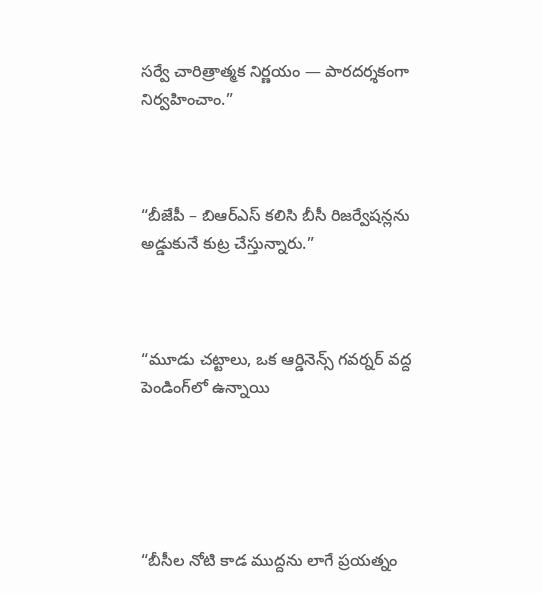సర్వే చారిత్రాత్మక నిర్ణయం — పారదర్శకంగా నిర్వహించాం.”



“బీజేపీ – బిఆర్ఎస్ కలిసి బీసీ రిజర్వేషన్లను అడ్డుకునే కుట్ర చేస్తున్నారు.”



“మూడు చట్టాలు, ఒక ఆర్డినెన్స్ గవర్నర్ వద్ద పెండింగ్‌లో ఉన్నాయి





“బీసీల నోటి కాడ ముద్దను లాగే ప్రయత్నం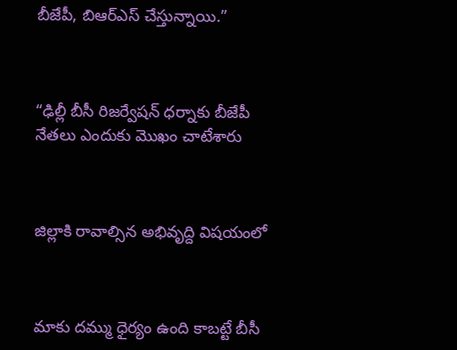బీజేపీ, బిఆర్ఎస్ చేస్తున్నాయి.”



“ఢిల్లీ బీసీ రిజర్వేషన్ ధర్నాకు బీజేపీ నేతలు ఎందుకు మొఖం చాటేశారు



జిల్లాకి రావాల్సిన అభివృద్ది విషయంలో



మాకు దమ్ము ధైర్యం ఉంది కాబట్టే బీసీ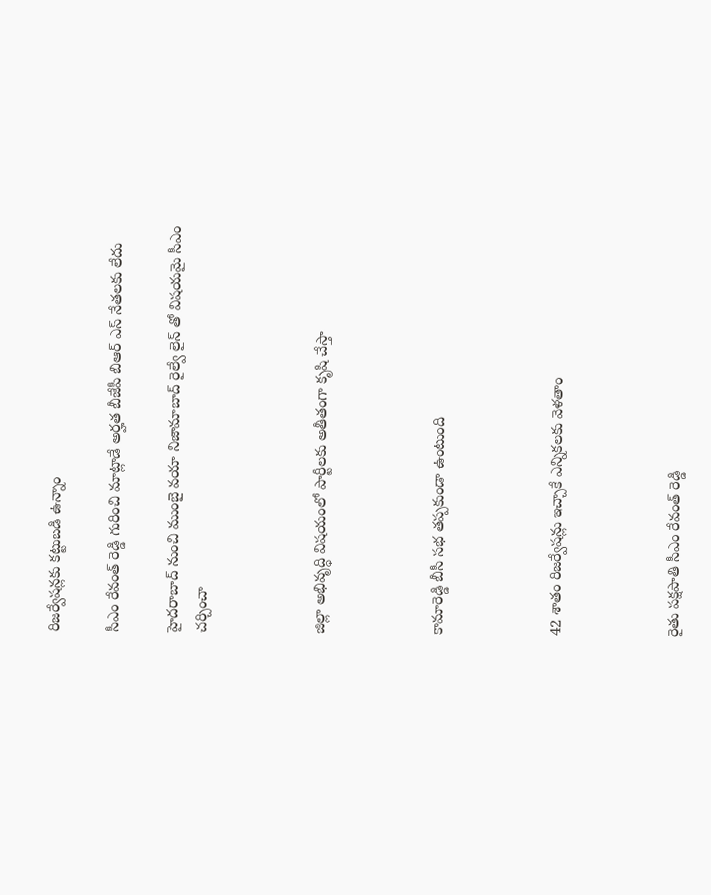రిజర్వేషన్లకు కట్టుబడి ఉన్నాం

సీఎం రేవంత్ రెడ్డి గురించి మాట్లాడే అర్హత బీజేపీ బిఆర్ ఎస్ నేతలకు లేదు

హైదరాబాద్ నుంచి ముంబై వయా నిజామాబాద్ రైల్వే లైన్ తో విషయమై సీఎం చర్చించా



జిల్లా అభివృద్ధి విషయంలో పార్టీలకు అతీతంగా కృషి చేస్తా



కామారెడ్డి బీసీ సభ తప్పకుండా ఉంటుంది



42 శాతం రిజర్వేషన్లు ఇచ్చాకే ఎన్నికలకు వెళతాం



రైతు పక్షపాతి సీఎం రేవంత్ రెడ్డి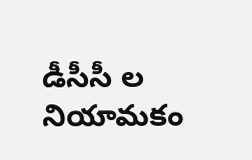డీసీసీ ల నియామకం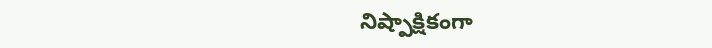నిష్పాక్షికంగా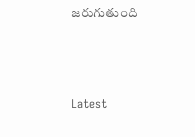జరుగుతుంది



Latest